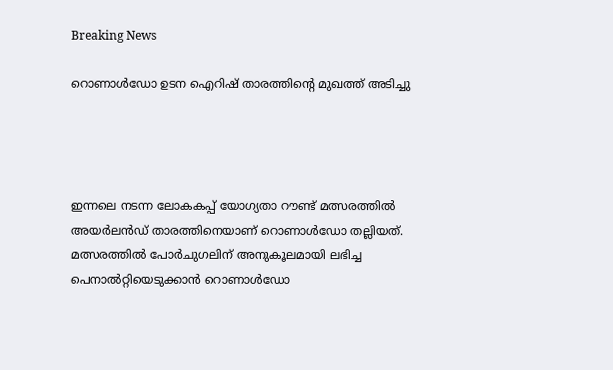Breaking News

റൊണാള്‍ഡോ ഉടന ഐറിഷ് താരത്തിന്റെ മുഖത്ത് അടിച്ചു




ഇന്നലെ നടന്ന ലോകകപ്പ് യോഗ്യതാ റൗണ്ട് മത്സരത്തില്‍ അയര്‍ലന്‍ഡ് താരത്തിനെയാണ് റൊണാള്‍ഡോ തല്ലിയത്. മത്സരത്തില്‍ പോര്‍ചുഗലിന് അനുകൂലമായി ലഭിച്ച പെനാല്‍റ്റിയെടുക്കാന്‍ റൊണാള്‍ഡോ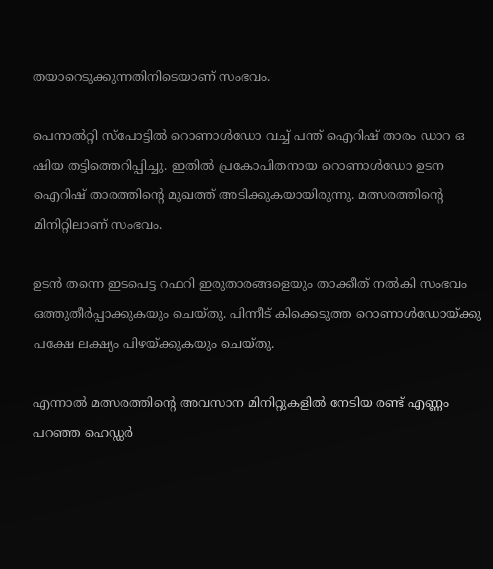തയാറെടുക്കുന്നതിനിടെയാണ് സംഭവം.

പെനാല്‍റ്റി സ്‌പോട്ടില്‍ റൊണാള്‍ഡോ വച്ച്‌ പന്ത് ഐറിഷ് താരം ഡാറ ഒ ഷിയ തട്ടിത്തെറിപ്പിച്ചു. ഇതില്‍ പ്രകോപിതനായ റൊണാള്‍ഡോ ഉടന ഐറിഷ് താരത്തിന്റെ മുഖത്ത് അടിക്കുകയായിരുന്നു. മത്സരത്തിന്റെ മിനിറ്റിലാണ് സംഭവം.

ഉടന്‍ തന്നെ ഇടപെട്ട റഫറി ഇരുതാരങ്ങളെയും താക്കീത് നല്‍കി സംഭവം ഒത്തുതീര്‍പ്പാക്കുകയും ചെയ്തു. പിന്നീട് കിക്കെടുത്ത റൊണാള്‍ഡോയ്ക്കു പക്ഷേ ലക്ഷ്യം പിഴയ്ക്കുകയും ചെയ്തു.

എന്നാല്‍ മത്സരത്തിന്റെ അവസാന മിനിറ്റുകളില്‍ നേടിയ രണ്ട് എണ്ണം പറഞ്ഞ ഹെഡ്ഡര്‍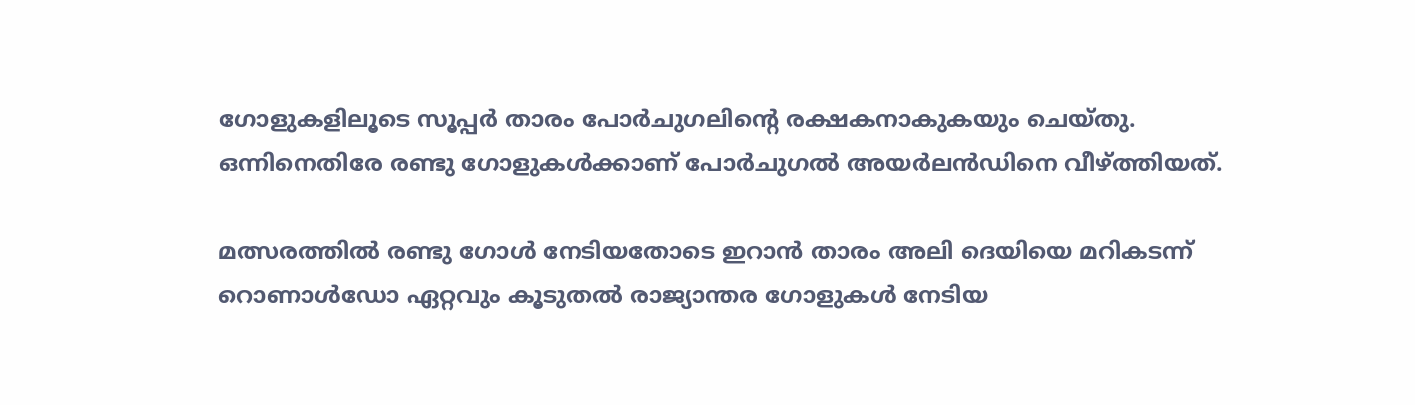ഗോളുകളിലൂടെ സൂപ്പര്‍ താരം പോര്‍ചുഗലിന്റെ രക്ഷകനാകുകയും ചെയ്തു. ഒന്നിനെതിരേ രണ്ടു ഗോളുകള്‍ക്കാണ് പോര്‍ചുഗല്‍ അയര്‍ലന്‍ഡിനെ വീഴ്ത്തിയത്.

മത്സരത്തില്‍ രണ്ടു ഗോള്‍ നേടിയതോടെ ഇറാന്‍ താരം അലി ദെയിയെ മറികടന്ന് റൊണാള്‍ഡോ ഏറ്റവും കൂടുതല്‍ രാജ്യാന്തര ഗോളുകള്‍ നേടിയ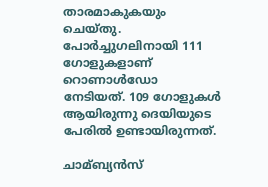താരമാകുകയും ചെയ്തു. പോര്‍ച്ചുഗലിനായി 111 ഗോളുകളാണ് റൊണാള്‍ഡോ നേടിയത്. 109 ഗോളുകള്‍ ആയിരുന്നു ദെയിയുടെ പേരില്‍ ഉണ്ടായിരുന്നത്.

ചാമ്ബ്യന്‍സ്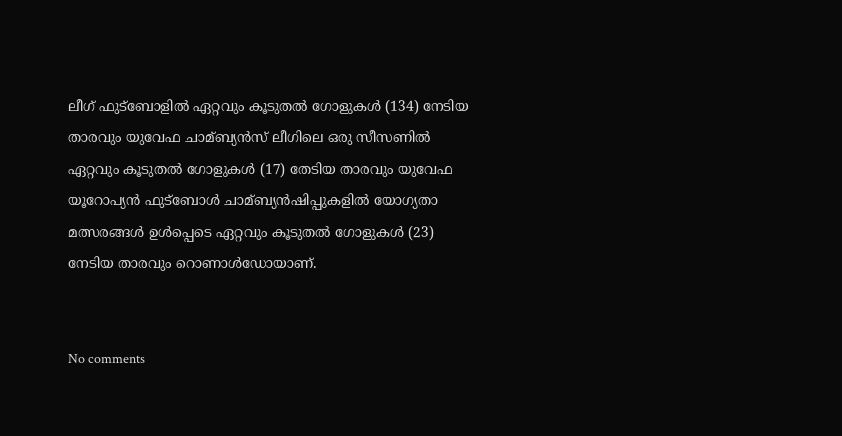ലീഗ് ഫുട്ബോളില്‍ ഏറ്റവും കൂടുതല്‍ ഗോളുകള്‍ (134) നേടിയ താരവും യുവേഫ ചാമ്ബ്യന്‍സ് ലീഗിലെ ഒരു സീസണില്‍ ഏറ്റവും കൂടുതല്‍ ഗോളുകള്‍ (17) തേടിയ താരവും യുവേഫ യൂറോപ്യന്‍ ഫുട്ബോള്‍ ചാമ്ബ്യന്‍ഷിപ്പുകളില്‍ യോഗ്യതാ മത്സരങ്ങള്‍ ഉള്‍പ്പെടെ ഏറ്റവും കൂടുതല്‍ ഗോളുകള്‍ (23) നേടിയ താരവും റൊണാള്‍ഡോയാണ്.


No comments